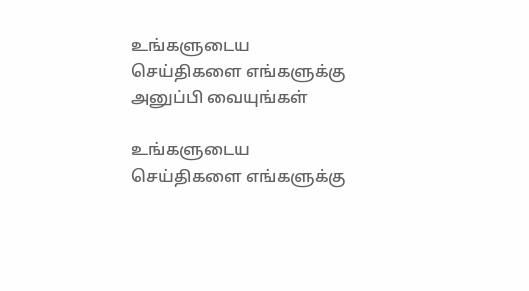உங்களுடைய செய்திகளை எங்களுக்கு அனுப்பி வையுங்கள்

உங்களுடைய செய்திகளை எங்களுக்கு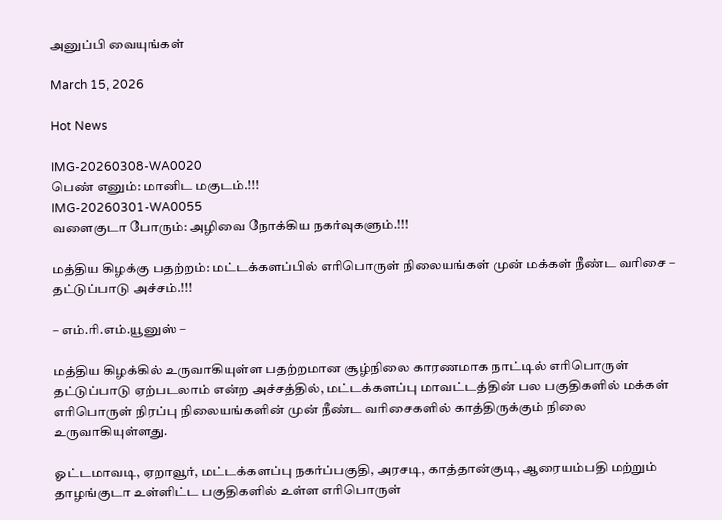அனுப்பி வையுங்கள்

March 15, 2026

Hot News

IMG-20260308-WA0020
பெண் எனும்: மானிட மகுடம்.!!!
IMG-20260301-WA0055
வளைகுடா போரும்: அழிவை நோக்கிய நகர்வுகளும்.!!!

மத்திய கிழக்கு பதற்றம்: மட்டக்களப்பில் எரிபொருள் நிலையங்கள் முன் மக்கள் நீண்ட வரிசை – தட்டுப்பாடு அச்சம்.!!!

– எம்.ரி.எம்.யூனுஸ் –

மத்திய கிழக்கில் உருவாகியுள்ள பதற்றமான சூழ்நிலை காரணமாக நாட்டில் எரிபொருள் தட்டுப்பாடு ஏற்படலாம் என்ற அச்சத்தில், மட்டக்களப்பு மாவட்டத்தின் பல பகுதிகளில் மக்கள் எரிபொருள் நிரப்பு நிலையங்களின் முன் நீண்ட வரிசைகளில் காத்திருக்கும் நிலை உருவாகியுள்ளது.

ஓட்டமாவடி, ஏறாவூர், மட்டக்களப்பு நகர்ப்பகுதி, அரசடி, காத்தான்குடி, ஆரையம்பதி மற்றும் தாழங்குடா உள்ளிட்ட பகுதிகளில் உள்ள எரிபொருள்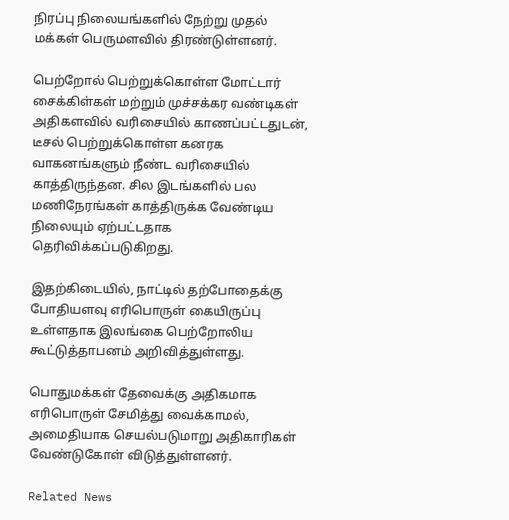நிரப்பு நிலையங்களில் நேற்று முதல் மக்கள் பெருமளவில் திரண்டுள்ளனர்.

பெற்றோல் பெற்றுக்கொள்ள மோட்டார் சைக்கிள்கள் மற்றும் முச்சக்கர வண்டிகள் அதிகளவில் வரிசையில் காணப்பட்டதுடன், டீசல் பெற்றுக்கொள்ள கனரக வாகனங்களும் நீண்ட வரிசையில் காத்திருந்தன. சில இடங்களில் பல மணிநேரங்கள் காத்திருக்க வேண்டிய நிலையும் ஏற்பட்டதாக தெரிவிக்கப்படுகிறது.

இதற்கிடையில், நாட்டில் தற்போதைக்கு போதியளவு எரிபொருள் கையிருப்பு உள்ளதாக இலங்கை பெற்றோலிய கூட்டுத்தாபனம் அறிவித்துள்ளது.

பொதுமக்கள் தேவைக்கு அதிகமாக எரிபொருள் சேமித்து வைக்காமல், அமைதியாக செயல்படுமாறு அதிகாரிகள் வேண்டுகோள் விடுத்துள்ளனர்.

Related News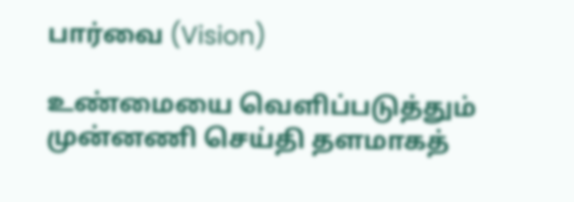பார்வை (Vision)

உண்மையை வெளிப்படுத்தும் முன்னணி செய்தி தளமாகத்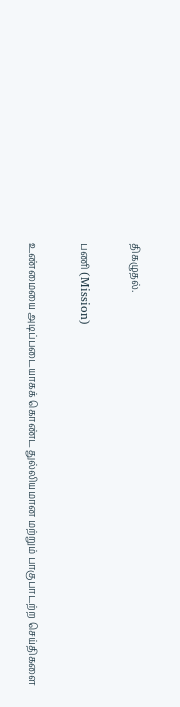திகழுதல்.

பணி (Mission)

உண்மையை அடிப்படையாகக் கொண்ட துல்லியமான மற்றும் பாகுபாடற்ற செய்திகளை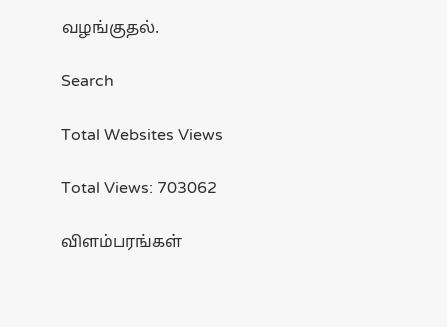வழங்குதல்.

Search

Total Websites Views

Total Views: 703062

விளம்பரங்கள்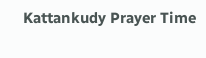Kattankudy Prayer Time